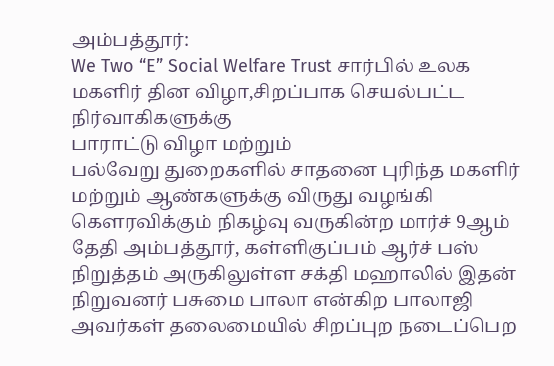அம்பத்தூர்:
We Two “E” Social Welfare Trust சார்பில் உலக மகளிர் தின விழா,சிறப்பாக செயல்பட்ட நிர்வாகிகளுக்கு
பாராட்டு விழா மற்றும்
பல்வேறு துறைகளில் சாதனை புரிந்த மகளிர் மற்றும் ஆண்களுக்கு விருது வழங்கி கௌரவிக்கும் நிகழ்வு வருகின்ற மார்ச் 9ஆம் தேதி அம்பத்தூர், கள்ளிகுப்பம் ஆர்ச் பஸ் நிறுத்தம் அருகிலுள்ள சக்தி மஹாலில் இதன் நிறுவனர் பசுமை பாலா என்கிற பாலாஜி அவர்கள் தலைமையில் சிறப்புற நடைப்பெற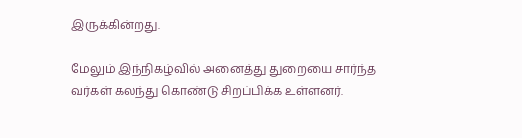இருக்கின்றது.

மேலும் இந்நிகழ்வில் அனைத்து துறையை சார்ந்த வர்கள் கலந்து கொண்டு சிறப்பிக்க உள்ளனர்.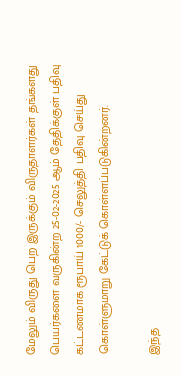மேலும் விருது பெற இருக்கும் விருதாளர்கள் தங்களது பெயர்களை வருகின்ற 25-02-2025 ஆம் தேதிக்குள் பதிவு கட்டணமாக ரூபாய் 1000/- செலுத்தி பதிவு செய்து கொள்ளுமாறு கேட்டுக் கொள்ளப்படுகின்றனர்.

இந்த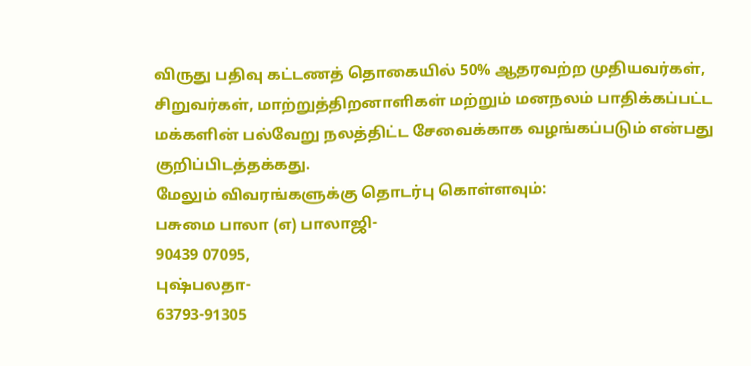விருது பதிவு கட்டணத் தொகையில் 50% ஆதரவற்ற முதியவர்கள், சிறுவர்கள், மாற்றுத்திறனாளிகள் மற்றும் மனநலம் பாதிக்கப்பட்ட மக்களின் பல்வேறு நலத்திட்ட சேவைக்காக வழங்கப்படும் என்பது குறிப்பிடத்தக்கது.
மேலும் விவரங்களுக்கு தொடர்பு கொள்ளவும்:
பசுமை பாலா (எ) பாலாஜி-
90439 07095,
புஷ்பலதா-
63793-91305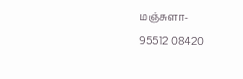மஞ்சுளா-
95512 08420